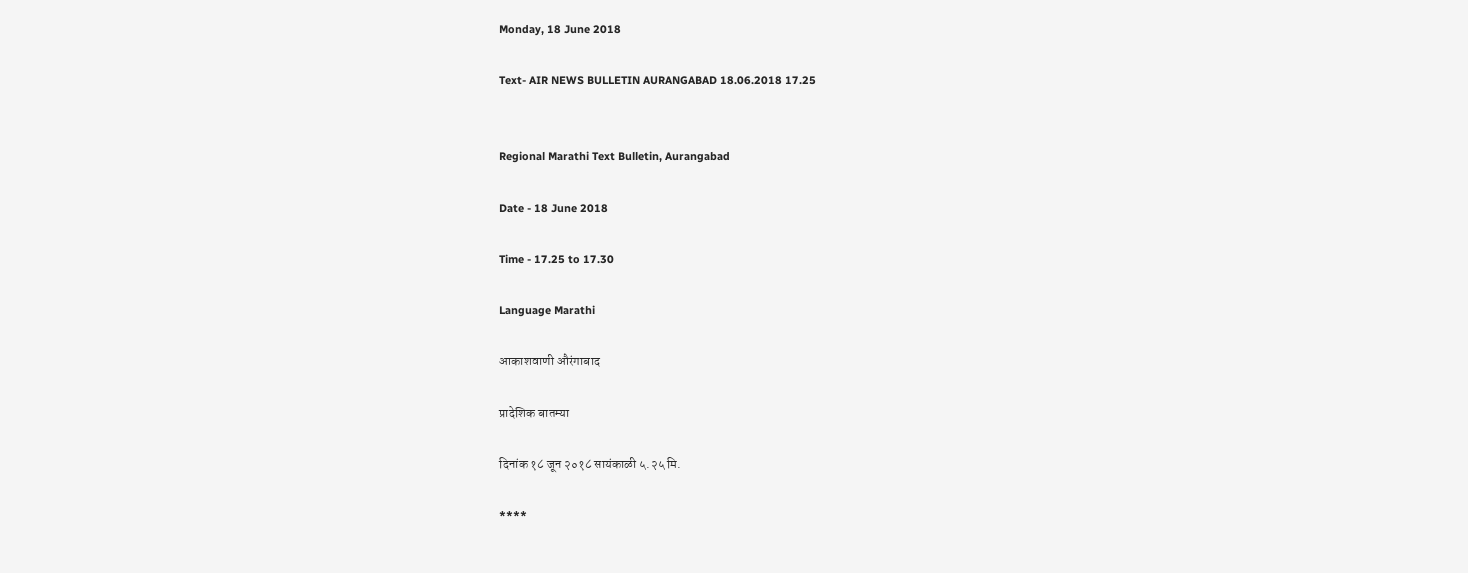Monday, 18 June 2018

Text- AIR NEWS BULLETIN AURANGABAD 18.06.2018 17.25


Regional Marathi Text Bulletin, Aurangabad

Date - 18 June 2018

Time - 17.25 to 17.30

Language Marathi

आकाशवाणी औरंगाबाद

प्रादेशिक बातम्या

दिनांक १८ जून २०१८ सायंकाळी ५.२५ मि.

****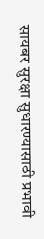सायबर सुरक्षा सुधारण्यासाठी प्रभावी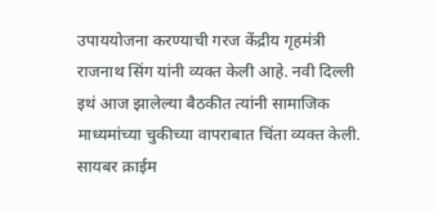उपाययोजना करण्याची गरज केंद्रीय गृहमंत्री राजनाथ सिंग यांनी व्यक्त केली आहे. नवी दिल्ली इथं आज झालेल्या बैठकीत त्यांनी सामाजिक माध्यमांच्या चुकीच्या वापराबात चिंता व्यक्त केली. सायबर क्राईम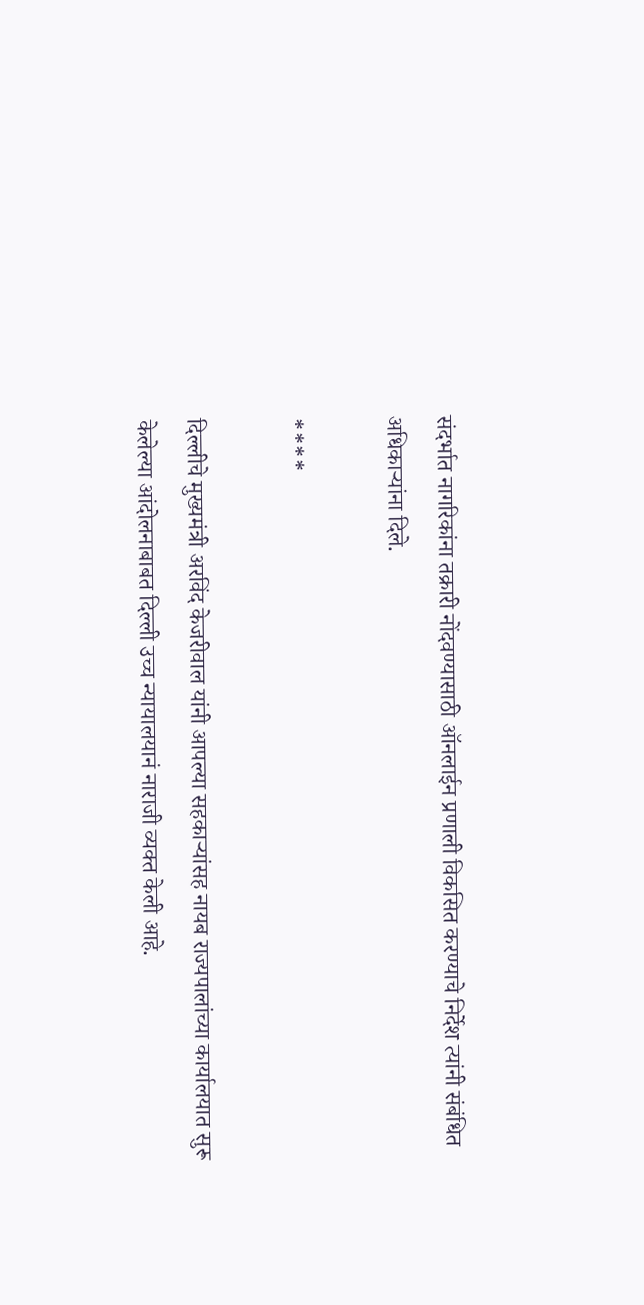संदर्भात नागरिकांना तक्रारी नोंदवण्यासाठी ऑनलाईन प्रणाली विकसित करण्याचे निर्देश त्यांनी संबंधित अधिकाऱ्यांना दिले.

****

दिल्लीचे मुख्यमंत्री अरविंद केजरीवाल यांनी आपल्या सहकाऱ्यांसह नायब राज्यपालांच्या कार्यालयात सुरू केलेल्या आंदोलनाबाबत दिल्ली उच्च न्यायालयानं नाराजी व्यक्त केली आहे.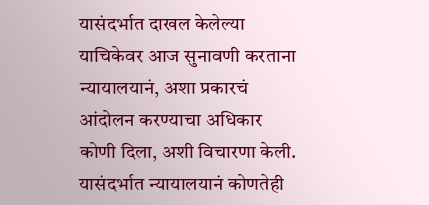यासंदर्भात दाखल केलेल्या याचिकेवर आज सुनावणी करताना न्यायालयानं, अशा प्रकारचं आंदोलन करण्याचा अधिकार कोणी दिला, अशी विचारणा केली. यासंदर्भात न्यायालयानं कोणतेही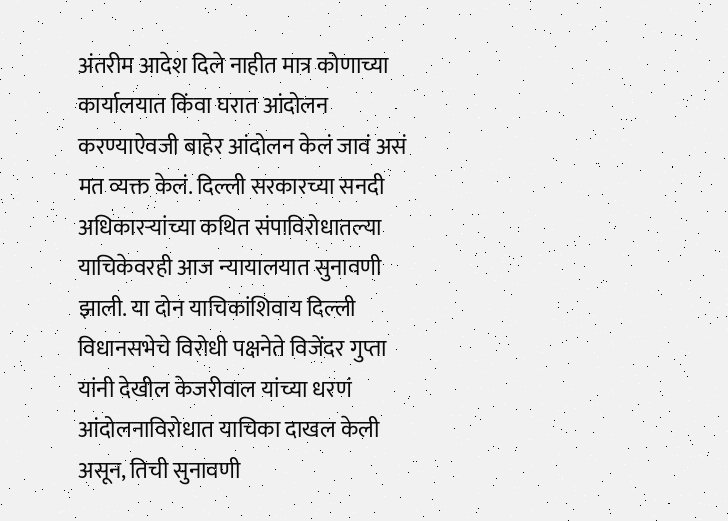अंतरीम आदेश दिले नाहीत मात्र कोणाच्या कार्यालयात किंवा घरात आंदोलन करण्याऐवजी बाहेर आंदोलन केलं जावं असं मत व्यक्त केलं. दिल्ली सरकारच्या सनदी अधिकारऱ्यांच्या कथित संपाविरोधातल्या याचिकेवरही आज न्यायालयात सुनावणी झाली. या दोन याचिकांशिवाय दिल्ली विधानसभेचे विरोधी पक्षनेते विजेंदर गुप्ता यांनी देखील केजरीवाल यांच्या धरणं आंदोलनाविरोधात याचिका दाखल केली असून, तिची सुनावणी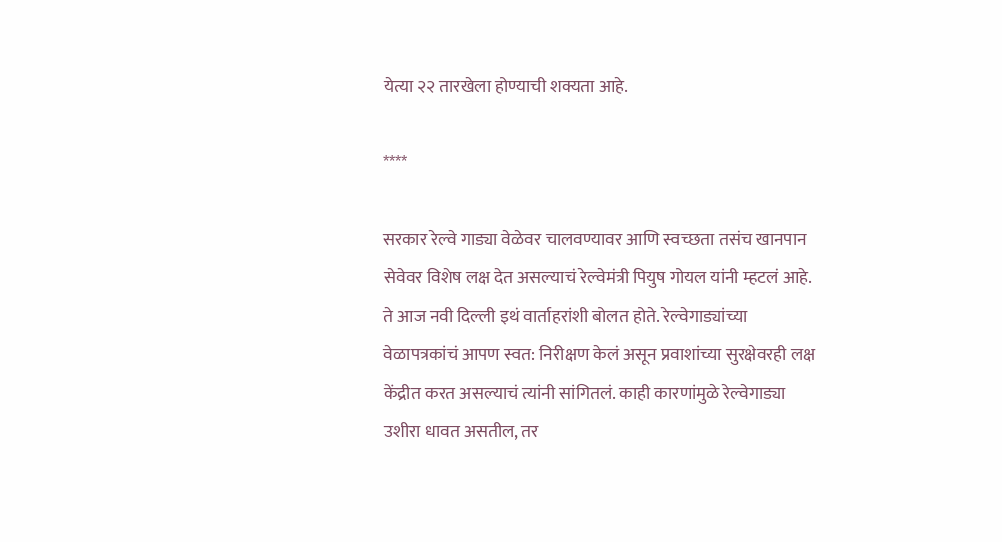येत्या २२ तारखेला होण्याची शक्यता आहे.

****

सरकार रेल्वे गाड्या वेळेवर चालवण्यावर आणि स्वच्छता तसंच खानपान सेवेवर विशेष लक्ष देत असल्याचं रेल्वेमंत्री पियुष गोयल यांनी म्हटलं आहे. ते आज नवी दिल्ली इथं वार्ताहरांशी बोलत होते. रेल्वेगाड्यांच्या वेळापत्रकांचं आपण स्वत: निरीक्षण केलं असून प्रवाशांच्या सुरक्षेवरही लक्ष केंद्रीत करत असल्याचं त्यांनी सांगितलं. काही कारणांमुळे रेल्वेगाड्या उशीरा धावत असतील, तर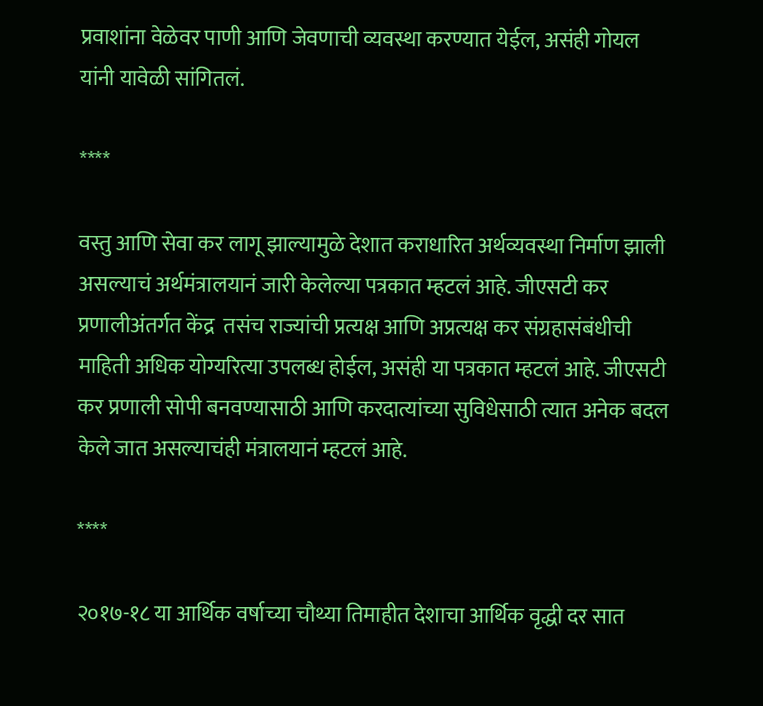प्रवाशांना वेळेवर पाणी आणि जेवणाची व्यवस्था करण्यात येईल, असंही गोयल यांनी यावेळी सांगितलं.

****

वस्तु आणि सेवा कर लागू झाल्यामुळे देशात कराधारित अर्थव्यवस्था निर्माण झाली असल्याचं अर्थमंत्रालयानं जारी केलेल्या पत्रकात म्हटलं आहे. जीएसटी कर प्रणालीअंतर्गत केंद्र  तसंच राज्यांची प्रत्यक्ष आणि अप्रत्यक्ष कर संग्रहासंबंधीची माहिती अधिक योग्यरित्या उपलब्ध होईल, असंही या पत्रकात म्हटलं आहे. जीएसटी कर प्रणाली सोपी बनवण्यासाठी आणि करदात्यांच्या सुविधेसाठी त्यात अनेक बदल केले जात असल्याचंही मंत्रालयानं म्हटलं आहे.

****

२०१७-१८ या आर्थिक वर्षाच्या चौथ्या तिमाहीत देशाचा आर्थिक वृद्धी दर सात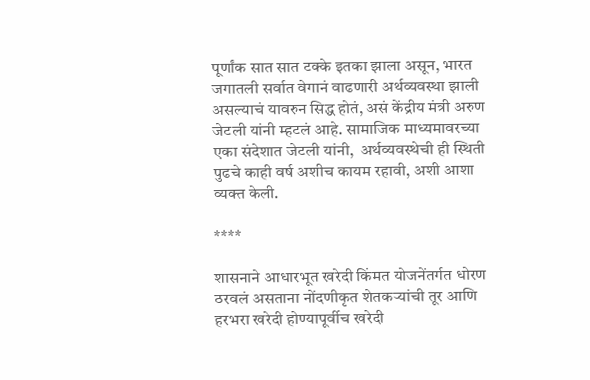पूर्णांक सात सात टक्के इतका झाला असून, भारत जगातली सर्वात वेगानं वाढणारी अर्थव्यवस्था झाली असल्याचं यावरुन सिद्ध होतं, असं केंद्रीय मंत्री अरुण जेटली यांनी म्हटलं आहे. सामाजिक माध्यमावरच्या एका संदेशात जेटली यांनी,  अर्थव्यवस्थेची ही स्थिती पुढचे काही वर्ष अशीच कायम रहावी, अशी आशा व्यक्त केली.

****

शासनाने आधारभूत खरेदी किंमत योजनेंतर्गत धोरण ठरवलं असताना नोंदणीकृत शेतकऱ्यांची तूर आणि हरभरा खरेदी होण्यापूर्वीच खरेदी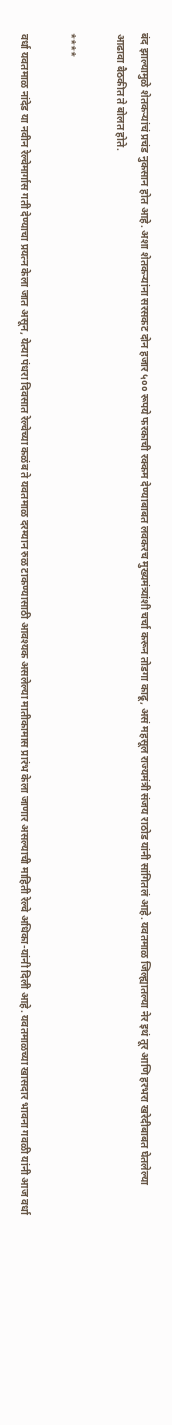बंद झाल्यामुळे शेतकऱ्यांचं प्रचंड नुकसान होत आहे. अशा शेतकऱ्यांना सरसकट दोन हजार ५०० रूपये फरकाची रक्कम देण्याबाबत लवकरच मुख्यमंत्र्यांशी चर्चा करून तोडगा काढू, असं महसूल राज्यमंत्री संजय राठोड यांनी सांगितलं आहे. यवतमाळ जिल्ह्यातल्या नेर इथं तूर आणि हरभरा खरेदीबाबत घेतलेल्या आढावा बैठकीत ते बोलत होते.

****

वर्धा यवतमाळ नांदेड या नवीन रेल्वेमार्गास गती देण्याचा प्रयत्न केला जात असून, येत्या पंधरा दिवसात रेल्वेच्या कळंब ते यवतमाळ दरम्यान रुळ टाकण्यासाठी आवश्यक असलेल्या मातीकामास प्रारंभ केला जाणार असल्याची माहिती रेल्वे अधिका-यांनी दिली आहे. यवतमाळच्या खासदार भावना गवळी यांनी आज वर्धा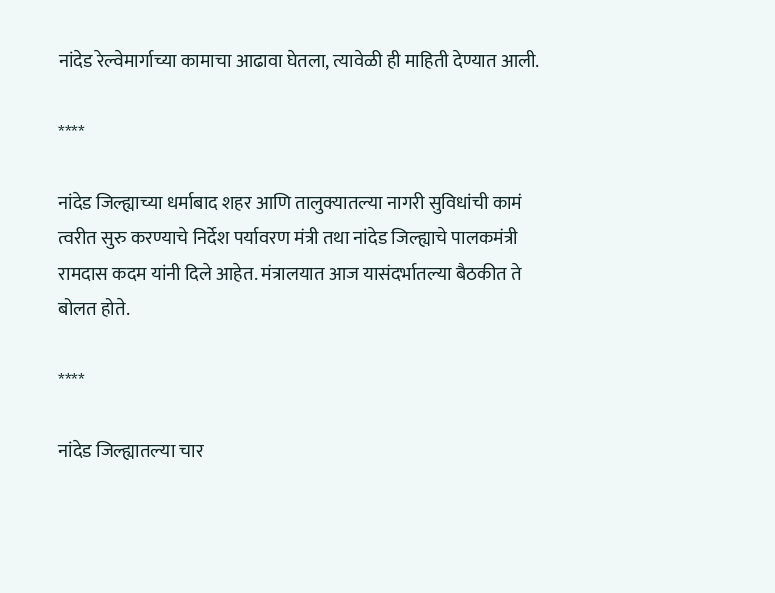नांदेड रेल्वेमार्गाच्या कामाचा आढावा घेतला, त्यावेळी ही माहिती देण्यात आली.

****

नांदेड जिल्ह्याच्या धर्माबाद शहर आणि तालुक्यातल्या नागरी सुविधांची कामं त्वरीत सुरु करण्याचे निर्देश पर्यावरण मंत्री तथा नांदेड जिल्ह्याचे पालकमंत्री रामदास कदम यांनी दिले आहेत. मंत्रालयात आज यासंदर्भातल्या बैठकीत ते बोलत होते.

****

नांदेड जिल्ह्यातल्या चार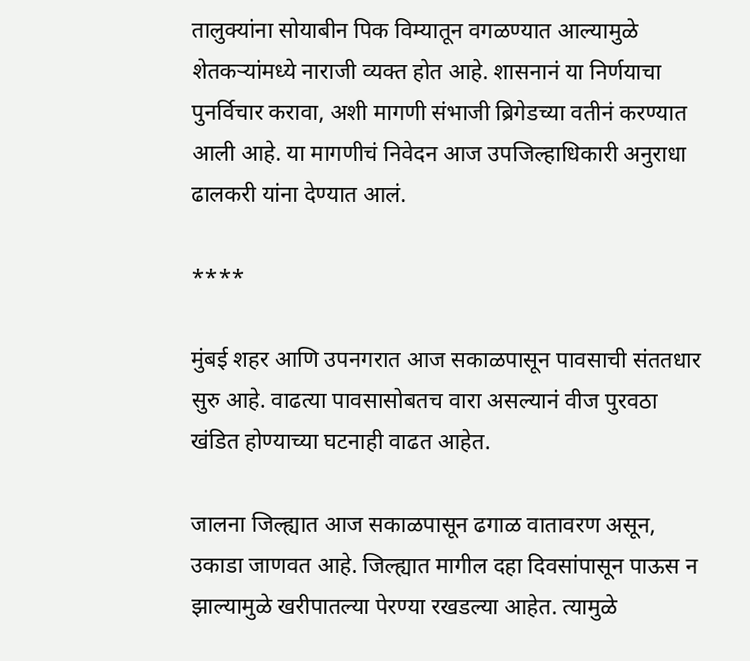तालुक्यांना सोयाबीन पिक विम्यातून वगळण्यात आल्यामुळे शेतकऱ्यांमध्ये नाराजी व्यक्त होत आहे. शासनानं या निर्णयाचा पुनर्विचार करावा, अशी मागणी संभाजी ब्रिगेडच्या वतीनं करण्यात आली आहे. या मागणीचं निवेदन आज उपजिल्हाधिकारी अनुराधा ढालकरी यांना देण्यात आलं.

****

मुंबई शहर आणि उपनगरात आज सकाळपासून पावसाची संततधार सुरु आहे. वाढत्या पावसासोबतच वारा असल्यानं वीज पुरवठा खंडित होण्याच्या घटनाही वाढत आहेत.

जालना जिल्ह्यात आज सकाळपासून ढगाळ वातावरण असून, उकाडा जाणवत आहे. जिल्ह्यात मागील दहा दिवसांपासून पाऊस न झाल्यामुळे खरीपातल्या पेरण्या रखडल्या आहेत. त्यामुळे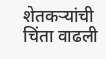शेतकऱ्यांची चिंता वाढली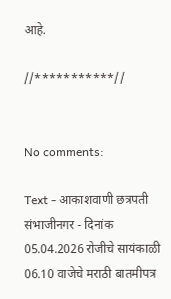आहे.

//***********//


No comments:

Text - आकाशवाणी छत्रपती संभाजीनगर - दिनांक 05.04.2026 रोजीचे सायंकाळी 06.10 वाजेचे मराठी बातमीपत्र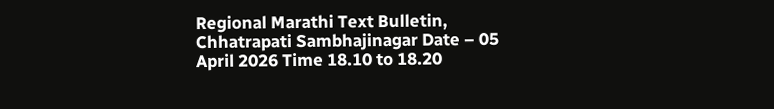Regional Marathi Text Bulletin, Chhatrapati Sambhajinagar Date – 05 April 2026 Time 18.10 to 18.20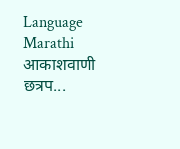Language Marathi आकाशवाणी छत्रप...